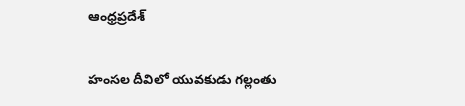ఆంధ్రప్రదేశ్

హంసల దీవిలో యువకుడు గల్లంతు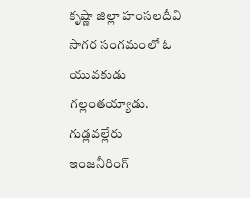కృష్ణా జిల్లా హంసలదీవి సాగర సంగమంలో ఓ యువకుడు గల్లంతయ్యాడు.  గుడ్లవల్లేరు ఇంజనీరింగ్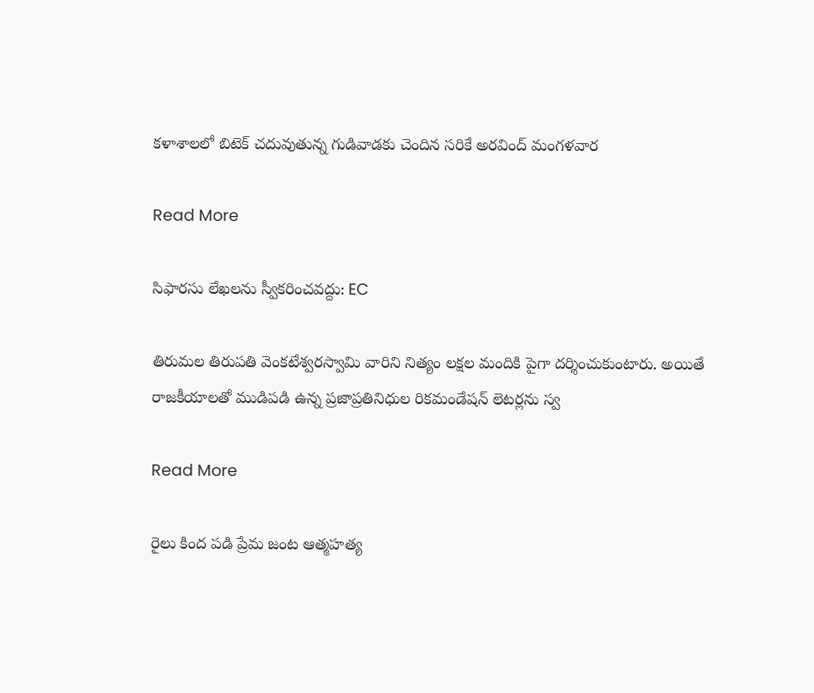కళాశాలలో బిటెక్ చదువుతున్న గుడివాడకు చెందిన సరికే అరవింద్ మంగళవార

Read More

సిఫారసు లేఖలను స్వీకరించవద్దు: EC

తిరుమల తిరుపతి వెంకటేశ్వరస్వామి వారిని నిత్యం లక్షల మందికి పైగా దర్శించుకుంటారు. అయితే రాజకీయాలతో ముడిపడి ఉన్న ప్రజాప్రతినిధుల రికమండేషన్ లెటర్లను స్వ

Read More

రైలు కింద పడి ప్రేమ జంట ఆత్మహత్య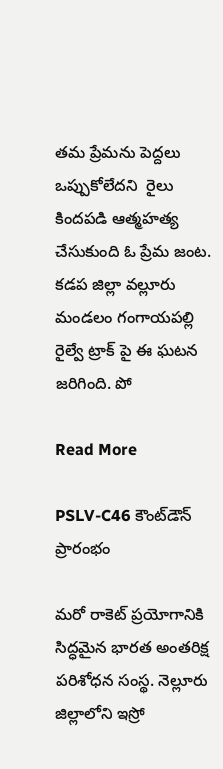తమ ప్రేమను పెద్దలు ఒప్పుకోలేదని  రైలు కిందపడి ఆత్మహత్య చేసుకుంది ఓ ప్రేమ జంట.  కడప జిల్లా వల్లూరు మండలం గంగాయపల్లి రైల్వే ట్రాక్ పై ఈ ఘటన జరిగింది. పో

Read More

PSLV-C46 కౌంట్‌డౌన్‌ ప్రారంభం

మరో రాకెట్‌ ప్రయోగానికి సిద్ధమైన భారత అంతరిక్ష పరిశోధన సంస్థ. నెల్లూరు జిల్లాలోని ఇస్రో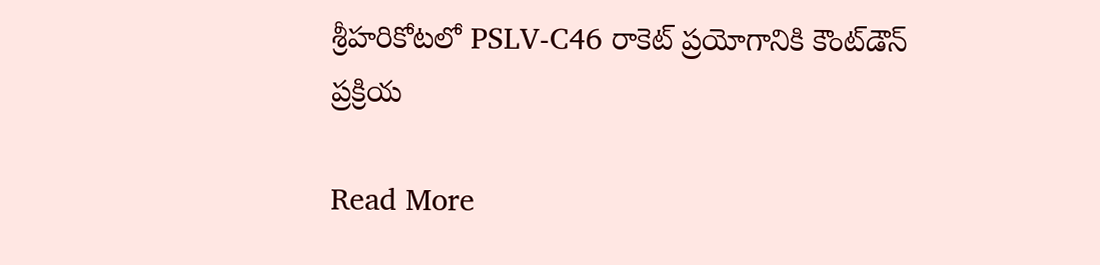శ్రీహరికోటలో PSLV-C46 రాకెట్‌ ప్రయోగానికి కౌంట్‌డౌన్‌ ప్రక్రియ

Read More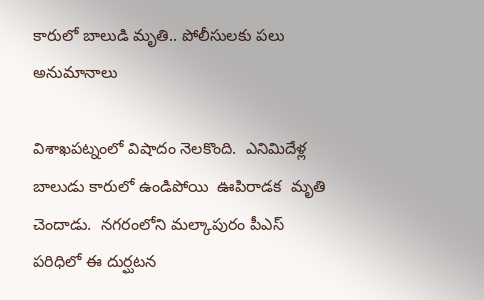కారులో బాలుడి మృతి.. పోలీసులకు పలు అనుమానాలు

విశాఖపట్నంలో విషాదం నెలకొంది.  ఎనిమిదేళ్ల  బాలుడు కారులో ఉండిపోయి  ఊపిరాడక  మృతి చెందాడు.  నగరంలోని మల్కాపురం పీఎస్ పరిధిలో ఈ దుర్ఘటన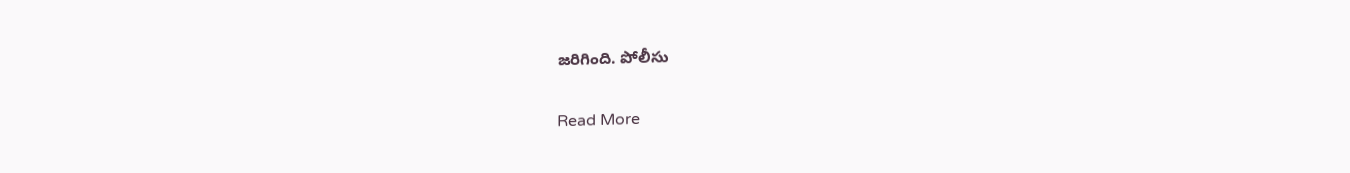జరిగింది. పోలీసు

Read More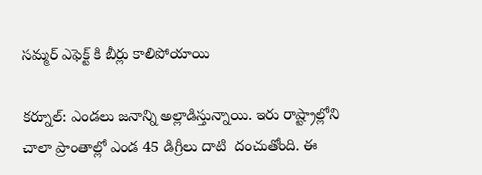సమ్మర్ ఎఫెక్ట్ కి బీర్లు కాలిపోయాయి

కర్నూల్: ఎండలు జనాన్ని అల్లాడిస్తున్నాయి. ఇరు రాష్ట్రాల్లోని చాలా ప్రాంతాల్లో ఎండ 45 డిగ్రీలు దాటి  దంచుతోంది. ఈ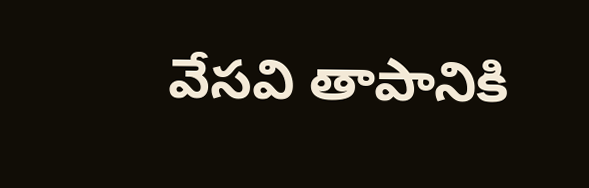వేసవి తాపానికి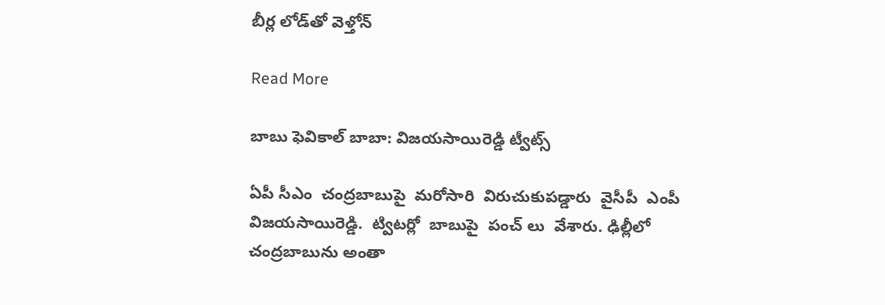బీర్ల లోడ్‌తో వెళ్తోన్

Read More

బాబు ఫెవికాల్ బాబా: విజయసాయిరెడ్డి ట్వీట్స్

ఏపీ సీఎం  చంద్రబాబుపై  మరోసారి  విరుచుకుపడ్డారు  వైసీపీ  ఎంపీ విజయసాయిరెడ్డి.  ట్విటర్లో  బాబుపై  పంచ్ లు  వేశారు. ఢిల్లీలో  చంద్రబాబును అంతా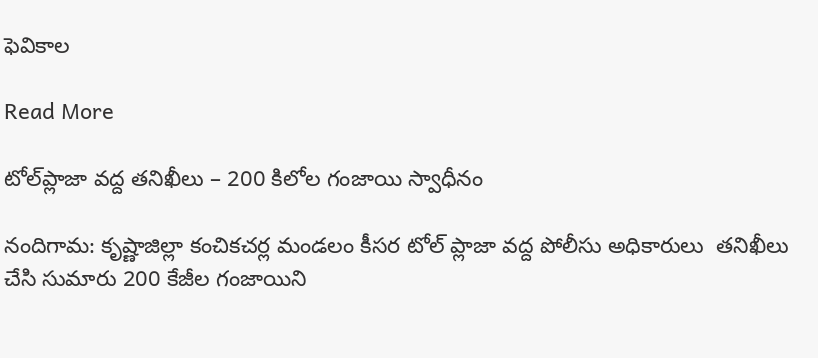ఫెవికాల

Read More

టోల్‌ప్లాజా వ‌ద్ద త‌నిఖీలు – 200 కిలోల గంజాయి స్వాధీనం

నందిగామ: కృష్ణాజిల్లా కంచికచర్ల మండలం కీసర టోల్ ప్లాజా వద్ద పోలీసు అధికారులు  తనిఖీలు చేసి సుమారు 200 కేజీల గంజాయిని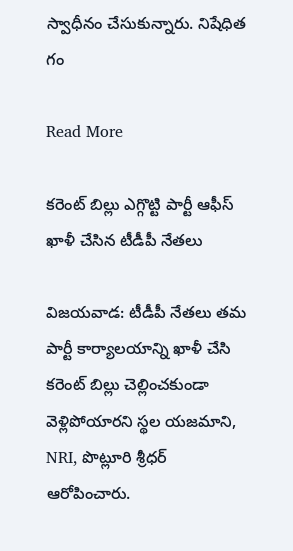స్వాధీనం చేసుకున్నారు. నిషేధిత గం

Read More

కరెంట్ బిల్లు ఎగ్గొట్టి పార్టీ ఆఫీస్ ఖాళీ చేసిన టీడీపీ నేతలు

విజయవాడ: టీడీపీ నేతలు తమ పార్టీ కార్యాలయాన్ని ఖాళీ చేసి కరెంట్ బిల్లు చెల్లించకుండా వెళ్లిపోయారని స్థల యజమాని, NRI, పొట్లూరి శ్రీధర్ ఆరోపించారు.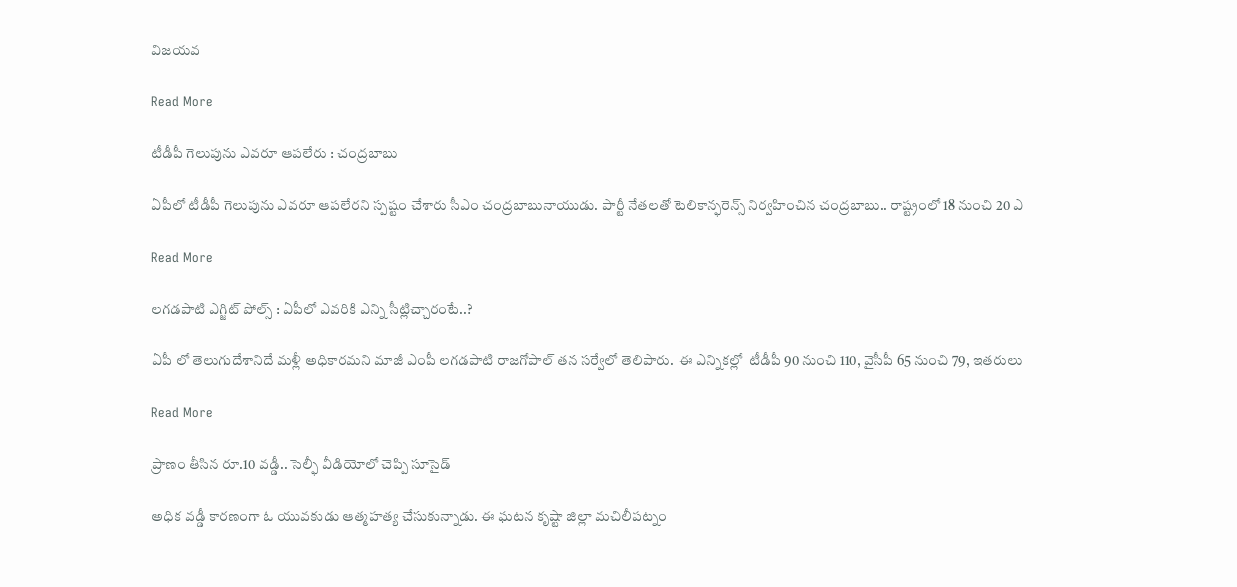విజయవ

Read More

టీడీపీ గెలుపును ఎవరూ ఆపలేరు : చంద్రబాబు

ఏపీలో టీడీపీ గెలుపును ఎవరూ ఆపలేరని స్పష్టం చేశారు సీఎం చంద్రబాబునాయుడు. పార్టీ నేతలతో టెలికాన్ఫరెన్స్ నిర్వహించిన చంద్రబాబు.. రాష్ట్రంలో 18 నుంచి 20 ఎ

Read More

లగడపాటి ఎగ్జిట్ పోల్స్ : ఏపీలో ఎవరికి ఎన్ని సీట్లిచ్చారంటే..?

ఏపీ లో తెలుగుదేశానిదే మళ్లీ అధికారమని మాజీ ఎంపీ లగడపాటి రాజగోపాల్ తన సర్వేలో తెలిపారు.  ఈ ఎన్నికల్లో  టీడీపీ 90 నుంచి 110, వైసీపీ 65 నుంచి 79, ఇతరులు

Read More

ప్రాణం తీసిన రూ.10 వడ్డీ.. సెల్ఫీ వీడియోలో చెప్పి సూసైడ్

అధిక వడ్డీ కారణంగా ఓ యువకుడు ఆత్మహత్య చేసుకున్నాడు. ఈ ఘటన కృష్టా జిల్లా మచిలీపట్నం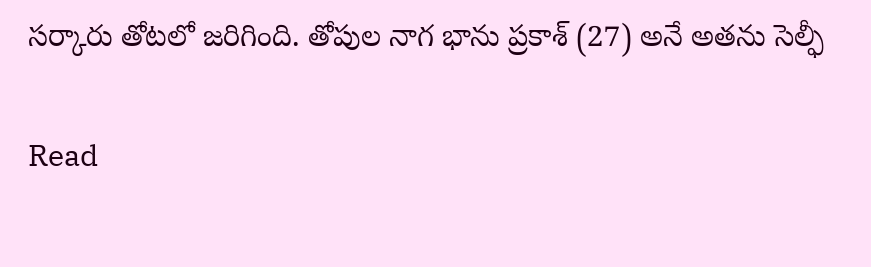సర్కారు తోటలో జరిగింది. తోపుల నాగ భాను ప్రకాశ్ (27) అనే అతను సెల్ఫీ

Read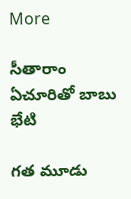More

సీతారాం ఏచూరితో బాబు భేటి

గత మూడు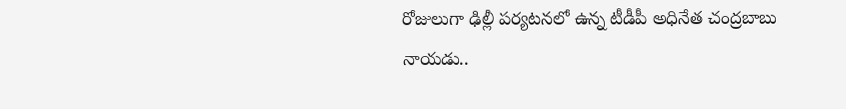రోజులుగా ఢిల్లీ పర్యటనలో ఉన్న టీడీపీ అధినేత చంద్రబాబు నాయడు..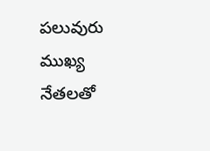పలువురు ముఖ్య నేతలతో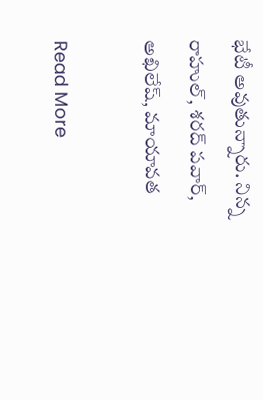భేటీ అవుతున్నారు. నిన్న రాహుల్, శరద్ పవార్, అఖిలేష్, మాయావత

Read More